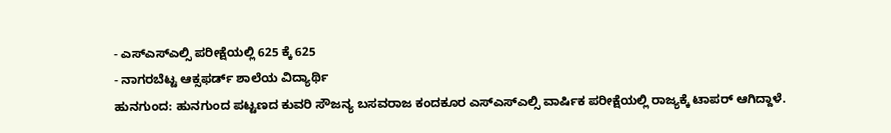- ಎಸ್ಎಸ್ಎಲ್ಸಿ ಪರೀಕ್ಷೆಯಲ್ಲಿ 625 ಕ್ಕೆ 625
- ನಾಗರಬೆಟ್ಟ ಆಕ್ಸಫರ್ಡ್ ಶಾಲೆಯ ವಿದ್ಯಾರ್ಥಿ
ಹುನಗುಂದ: ಹುನಗುಂದ ಪಟ್ಟಣದ ಕುವರಿ ಸೌಜನ್ಯ ಬಸವರಾಜ ಕಂದಕೂರ ಎಸ್ಎಸ್ಎಲ್ಸಿ ವಾರ್ಷಿಕ ಪರೀಕ್ಷೆಯಲ್ಲಿ ರಾಜ್ಯಕ್ಕೆ ಟಾಪರ್ ಆಗಿದ್ದಾಳೆ.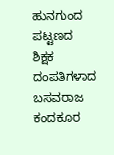ಹುನಗುಂದ ಪಟ್ಟಣದ ಶಿಕ್ಷಕ ದಂಪತಿಗಳಾದ ಬಸವರಾಜ ಕಂದಕೂರ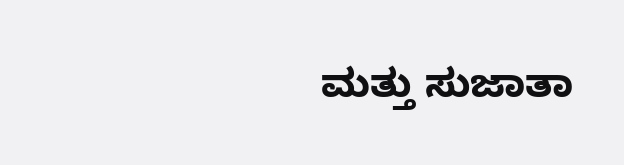ಮತ್ತು ಸುಜಾತಾ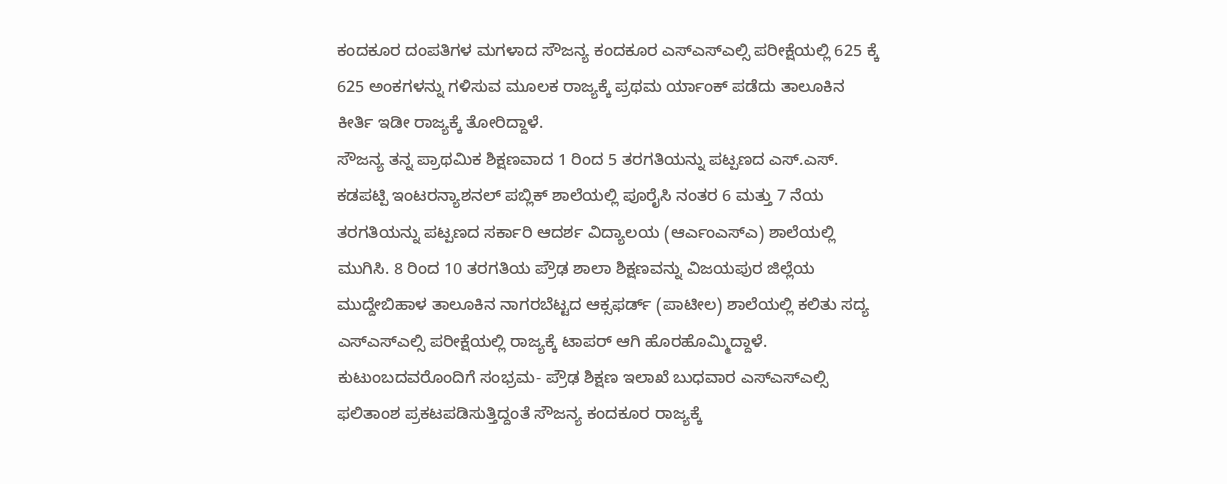ಕಂದಕೂರ ದಂಪತಿಗಳ ಮಗಳಾದ ಸೌಜನ್ಯ ಕಂದಕೂರ ಎಸ್ಎಸ್ಎಲ್ಸಿ ಪರೀಕ್ಷೆಯಲ್ಲಿ 625 ಕ್ಕೆ 625 ಅಂಕಗಳನ್ನು ಗಳಿಸುವ ಮೂಲಕ ರಾಜ್ಯಕ್ಕೆ ಪ್ರಥಮ ರ್ಯಾಂಕ್ ಪಡೆದು ತಾಲೂಕಿನ ಕೀರ್ತಿ ಇಡೀ ರಾಜ್ಯಕ್ಕೆ ತೋರಿದ್ದಾಳೆ.
ಸೌಜನ್ಯ ತನ್ನ ಪ್ರಾಥಮಿಕ ಶಿಕ್ಷಣವಾದ 1 ರಿಂದ 5 ತರಗತಿಯನ್ನು ಪಟ್ಪಣದ ಎಸ್.ಎಸ್. ಕಡಪಟ್ಪಿ ಇಂಟರನ್ಯಾಶನಲ್ ಪಬ್ಲಿಕ್ ಶಾಲೆಯಲ್ಲಿ ಪೂರೈಸಿ ನಂತರ 6 ಮತ್ತು 7 ನೆಯ ತರಗತಿಯನ್ನು ಪಟ್ಪಣದ ಸರ್ಕಾರಿ ಆದರ್ಶ ವಿದ್ಯಾಲಯ (ಆರ್ಎಂಎಸ್ಎ) ಶಾಲೆಯಲ್ಲಿ ಮುಗಿಸಿ. 8 ರಿಂದ 10 ತರಗತಿಯ ಪ್ರೌಢ ಶಾಲಾ ಶಿಕ್ಷಣವನ್ನು ವಿಜಯಪುರ ಜಿಲ್ಲೆಯ ಮುದ್ದೇಬಿಹಾಳ ತಾಲೂಕಿನ ನಾಗರಬೆಟ್ಟದ ಆಕ್ಸಫರ್ಡ್ (ಪಾಟೀಲ) ಶಾಲೆಯಲ್ಲಿ ಕಲಿತು ಸದ್ಯ ಎಸ್ಎಸ್ಎಲ್ಸಿ ಪರೀಕ್ಷೆಯಲ್ಲಿ ರಾಜ್ಯಕ್ಕೆ ಟಾಪರ್ ಆಗಿ ಹೊರಹೊಮ್ಮಿದ್ದಾಳೆ.
ಕುಟುಂಬದವರೊಂದಿಗೆ ಸಂಭ್ರಮ- ಪ್ರೌಢ ಶಿಕ್ಷಣ ಇಲಾಖೆ ಬುಧವಾರ ಎಸ್ಎಸ್ಎಲ್ಸಿ ಫಲಿತಾಂಶ ಪ್ರಕಟಪಡಿಸುತ್ತಿದ್ದಂತೆ ಸೌಜನ್ಯ ಕಂದಕೂರ ರಾಜ್ಯಕ್ಕೆ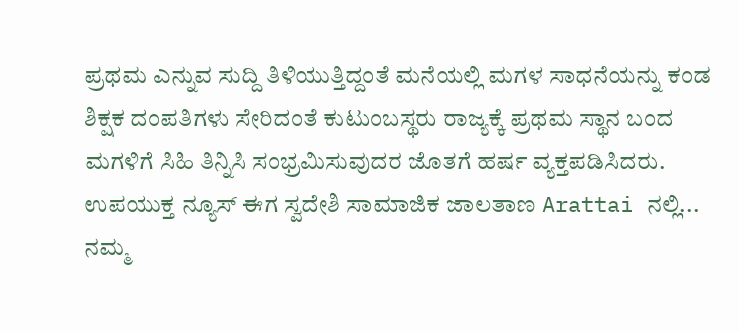ಪ್ರಥಮ ಎನ್ನುವ ಸುದ್ದಿ ತಿಳಿಯುತ್ತಿದ್ದಂತೆ ಮನೆಯಲ್ಲಿ ಮಗಳ ಸಾಧನೆಯನ್ನು ಕಂಡ ಶಿಕ್ಷಕ ದಂಪತಿಗಳು ಸೇರಿದಂತೆ ಕುಟುಂಬಸ್ಥರು ರಾಜ್ಯಕ್ಕೆ ಪ್ರಥಮ ಸ್ಥಾನ ಬಂದ ಮಗಳಿಗೆ ಸಿಹಿ ತಿನ್ನಿಸಿ ಸಂಭ್ರಮಿಸುವುದರ ಜೊತಗೆ ಹರ್ಷ ವ್ಯಕ್ತಪಡಿಸಿದರು.
ಉಪಯುಕ್ತ ನ್ಯೂಸ್ ಈಗ ಸ್ವದೇಶಿ ಸಾಮಾಜಿಕ ಜಾಲತಾಣ Arattai ನಲ್ಲಿ... ನಮ್ಮ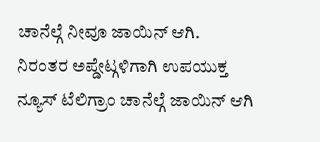ಚಾನೆಲ್ಗೆ ನೀವೂ ಜಾಯಿನ್ ಆಗಿ.
ನಿರಂತರ ಅಪ್ಡೇಟ್ಗಳಿಗಾಗಿ ಉಪಯುಕ್ತ ನ್ಯೂಸ್ ಟೆಲಿಗ್ರಾಂ ಚಾನೆಲ್ಗೆ ಜಾಯಿನ್ ಆಗಿ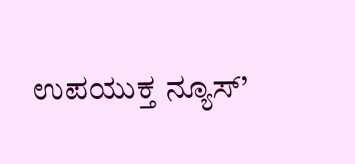ಉಪಯುಕ್ತ ನ್ಯೂಸ್’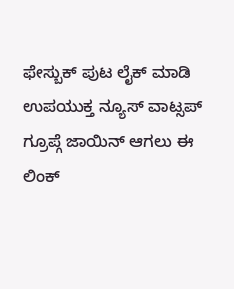ಫೇಸ್ಬುಕ್ ಪುಟ ಲೈಕ್ ಮಾಡಿ
ಉಪಯುಕ್ತ ನ್ಯೂಸ್ ವಾಟ್ಸಪ್ ಗ್ರೂಪ್ಗೆ ಜಾಯಿನ್ ಆಗಲು ಈ ಲಿಂಕ್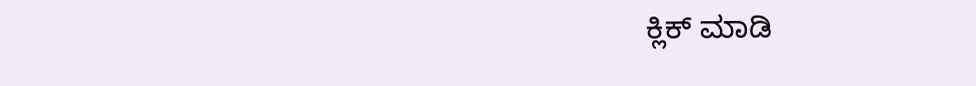ಕ್ಲಿಕ್ ಮಾಡಿ